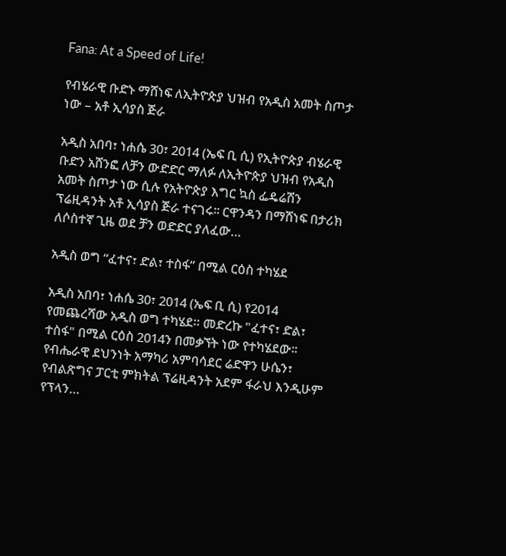Fana: At a Speed of Life!

የብሄራዊ ቡድኑ ማሸነፍ ለኢትዮጵያ ህዝብ የአዲስ አመት ስጦታ ነው – አቶ ኢሳያስ ጅራ

አዲስ አበባ፣ ነሐሴ 30፣ 2014 (ኤፍ ቢ ሲ) የኢትዮጵያ ብሄራዊ ቡድን አሸንፎ ለቻን ውድድር ማለፉ ለኢትዮጵያ ህዝብ የአዲስ አመት ስጦታ ነው ሲሉ የአትዮጵያ እግር ኳስ ፌዴሬሽን ፕሬዚዳንት አቶ ኢሳያስ ጅራ ተናገሩ፡፡ ርዋንዳን በማሸነፍ በታሪክ ለሶስተኛ ጊዜ ወደ ቻን ወድድር ያለፈው…

አዲስ ወግ “ፈተና፣ ድል፣ ተስፋ” በሚል ርዕስ ተካሄደ

አዲስ አበባ፣ ነሐሴ 30፣ 2014 (ኤፍ ቢ ሲ) የ2014 የመጨረሻው አዲስ ወግ ተካሄደ። መድረኩ "ፈተና፣ ድል፣ ተስፋ" በሚል ርዕስ 2014ን በመቃኘት ነው የተካሄደው፡፡ የብሔራዊ ደህንነት አማካሪ አምባሳደር ሬድዋን ሁሴን፣ የብልጽግና ፓርቲ ምክትል ፕሬዚዳንት አደም ፋራህ እንዲሁም የፕላን…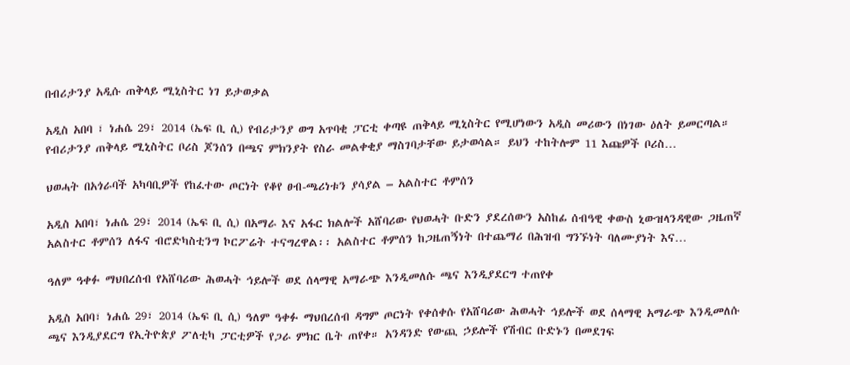በብሪታንያ አዲሱ ጠቅላይ ሚኒስትር ነገ ይታወቃል

አዲስ አበባ ፣ ነሐሴ 29፣ 2014 (ኤፍ ቢ ሲ) የብሪታንያ ወግ አጥባቂ ፓርቲ ቀጣዩ ጠቅላይ ሚኒስትር የሚሆነውን አዲስ መሪውን በነገው ዕለት ይመርጣል። የብሪታንያ ጠቅላይ ሚኒስትር ቦሪስ ጆንሰን በጫና ምክንያት የስራ መልቀቂያ ማስገባታቸው ይታወሳል። ይህን ተከትሎም 11 እጩዎች ቦሪስ…

ህወሓት በአጎራባች አካባቢዎች የከፈተው ጦርነት የቆየ ፀብ-ጫሪነቱን ያሳያል – አልስተር ቶምሰን

አዲስ አበባ፣ ነሐሴ 29፣ 2014 (ኤፍ ቢ ሲ) በአማራ እና አፋር ክልሎች አሸባሪው የህወሓት ቡድን ያደረሰውን አስከፊ ሰብዓዊ ቀውስ ኒውዝላንዳዊው ጋዜጠኛ አልስተር ቶምሰን ለፋና ብሮድካስቲንግ ኮርፖሬት ተናግረዋል፡፡ አልስተር ቶምሰን ከጋዜጠኝነት በተጨማሪ በሕዝብ ግንኙነት ባለሙያነት እና…

ዓለም ዓቀፉ ማህበረሰብ የአሸባሪው ሕወሓት ኅይሎች ወደ ሰላማዊ አማራጭ እንዲመለሱ ጫና እንዲያደርግ ተጠየቀ

አዲስ አበባ፣ ነሐሴ 29፣ 2014 (ኤፍ ቢ ሲ) ዓለም ዓቀፉ ማህበረሰብ ዳግም ጦርነት የቀሰቀሱ የአሸባሪው ሕወሓት ኅይሎች ወደ ሰላማዊ አማራጭ እንዲመለሱ ጫና እንዲያደርግ የኢትዮጵያ ፖለቲካ ፓርቲዎች የጋራ ምክር ቤት ጠየቀ። አንዳንድ የውጪ ኃይሎች የሽብር ቡድኑን በመደገፍ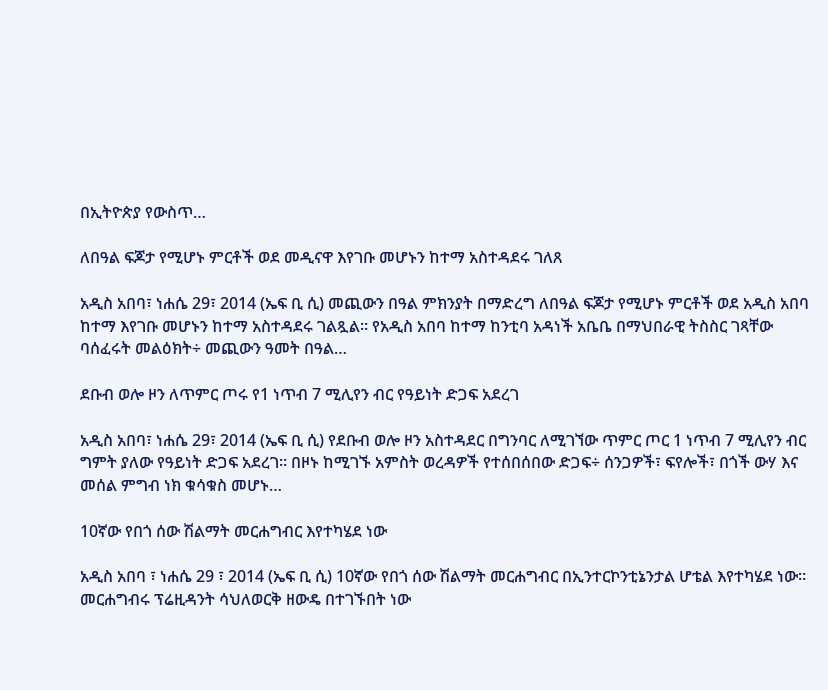በኢትዮጵያ የውስጥ…

ለበዓል ፍጆታ የሚሆኑ ምርቶች ወደ መዲናዋ እየገቡ መሆኑን ከተማ አስተዳደሩ ገለጸ

አዲስ አበባ፣ ነሐሴ 29፣ 2014 (ኤፍ ቢ ሲ) መጪውን በዓል ምክንያት በማድረግ ለበዓል ፍጆታ የሚሆኑ ምርቶች ወደ አዲስ አበባ ከተማ እየገቡ መሆኑን ከተማ አስተዳደሩ ገልጿል፡፡ የአዲስ አበባ ከተማ ከንቲባ አዳነች አቤቤ በማህበራዊ ትስስር ገጻቸው ባሰፈሩት መልዕክት÷ መጪውን ዓመት በዓል…

ደቡብ ወሎ ዞን ለጥምር ጦሩ የ1 ነጥብ 7 ሚሊየን ብር የዓይነት ድጋፍ አደረገ

አዲስ አበባ፣ ነሐሴ 29፣ 2014 (ኤፍ ቢ ሲ) የደቡብ ወሎ ዞን አስተዳደር በግንባር ለሚገኘው ጥምር ጦር 1 ነጥብ 7 ሚሊየን ብር ግምት ያለው የዓይነት ድጋፍ አደረገ። በዞኑ ከሚገኙ አምስት ወረዳዎች የተሰበሰበው ድጋፍ÷ ሰንጋዎች፣ ፍየሎች፣ በጎች ውሃ እና መሰል ምግብ ነክ ቁሳቁስ መሆኑ…

10ኛው የበጎ ሰው ሽልማት መርሐግብር እየተካሄደ ነው

አዲስ አበባ ፣ ነሐሴ 29 ፣ 2014 (ኤፍ ቢ ሲ) 10ኛው የበጎ ሰው ሽልማት መርሐግብር በኢንተርኮንቲኔንታል ሆቴል እየተካሄደ ነው። መርሐግብሩ ፕሬዚዳንት ሳህለወርቅ ዘውዴ በተገኙበት ነው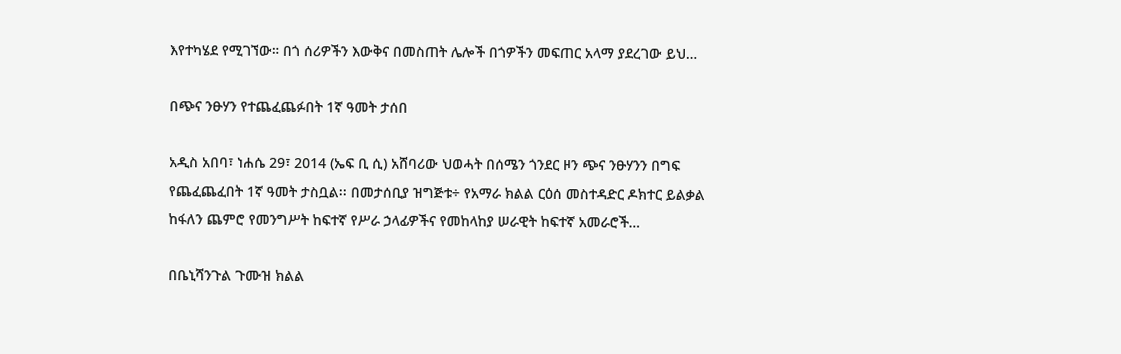እየተካሄደ የሚገኘው። በጎ ሰሪዎችን እውቅና በመስጠት ሌሎች በጎዎችን መፍጠር አላማ ያደረገው ይህ…

በጭና ንፁሃን የተጨፈጨፉበት 1ኛ ዓመት ታሰበ

አዲስ አበባ፣ ነሐሴ 29፣ 2014 (ኤፍ ቢ ሲ) አሸባሪው ህወሓት በሰሜን ጎንደር ዞን ጭና ንፁሃንን በግፍ የጨፈጨፈበት 1ኛ ዓመት ታስቧል፡፡ በመታሰቢያ ዝግጅቱ÷ የአማራ ክልል ርዕሰ መስተዳድር ዶክተር ይልቃል ከፋለን ጨምሮ የመንግሥት ከፍተኛ የሥራ ኃላፊዎችና የመከላከያ ሠራዊት ከፍተኛ አመራሮች…

በቤኒሻንጉል ጉሙዝ ክልል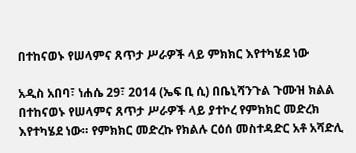በተከናወኑ የሠላምና ጸጥታ ሥራዎች ላይ ምክክር እየተካሄደ ነው

አዲስ አበባ፣ ነሐሴ 29፣ 2014 (ኤፍ ቢ ሲ) በቤኒሻንጉል ጉሙዝ ክልል በተከናወኑ የሠላምና ጸጥታ ሥራዎች ላይ ያተኮረ የምክክር መድረክ እየተካሄደ ነው። የምክክር መድረኩ የክልሉ ርዕሰ መስተዳድር አቶ አሻድሊ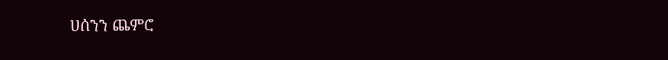ሀሰንን ጨምሮ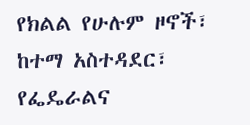የክልል የሁሉም ዞኖች፣ ከተማ አስተዳደር፣ የፌዴራልና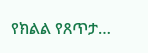የክልል የጸጥታ…